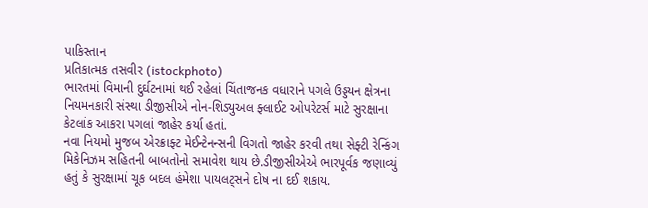પાકિસ્તાન
પ્રતિકાત્મક તસવીર (istockphoto)
ભારતમાં વિમાની દુર્ઘટનામાં થઈ રહેલાં ચિંતાજનક વધારાને પગલે ઉડ્ડયન ક્ષેત્રના નિયમનકારી સંસ્થા ડીજીસીએ નોન-શિડ્યુઅલ ફ્લાઈટ ઓપરેટર્સ માટે સુરક્ષાના કેટલાંક આકરા પગલાં જાહેર કર્યા હતાં.
નવા નિયમો મુજબ એરક્રાફ્ટ મેઈન્ટેનન્સની વિગતો જાહેર કરવી તથા સેફ્ટી રેન્કિંગ મિકેનિઝમ સહિતની બાબતોનો સમાવેશ થાય છે.ડીજીસીએએ ભારપૂર્વક જણાવ્યું હતું કે સુરક્ષામાં ચૂક બદલ હંમેશા પાયલટ્સને દોષ ના દઈ શકાય.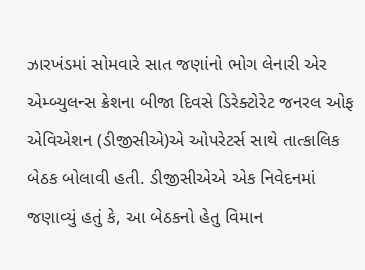ઝારખંડમાં સોમવારે સાત જણાંનો ભોગ લેનારી એર એમ્બ્યુલન્સ ક્રેશના બીજા દિવસે ડિરેક્ટોરેટ જનરલ ઓફ એવિએશન (ડીજીસીએ)એ ઓપરેટર્સ સાથે તાત્કાલિક બેઠક બોલાવી હતી. ડીજીસીએએ એક નિવેદનમાં જણાવ્યું હતું કે, આ બેઠકનો હેતુ વિમાન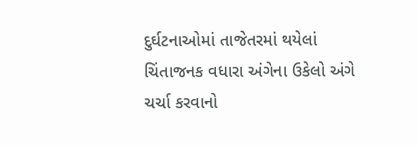દુર્ઘટનાઓમાં તાજેતરમાં થયેલાં ચિંતાજનક વધારા અંગેના ઉકેલો અંગે ચર્ચા કરવાનો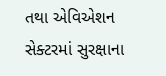તથા એવિએશન સેક્ટરમાં સુરક્ષાના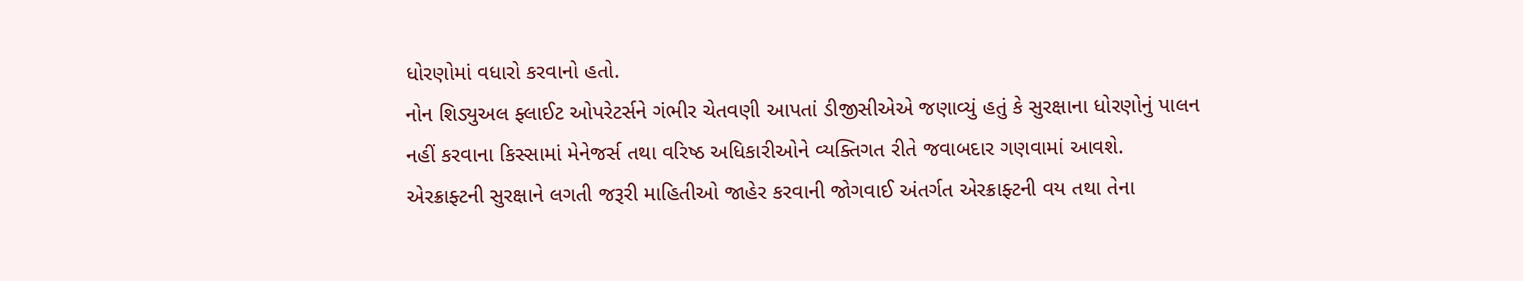ધોરણોમાં વધારો કરવાનો હતો.
નોન શિડ્યુઅલ ફ્લાઈટ ઓપરેટર્સને ગંભીર ચેતવણી આપતાં ડીજીસીએએ જણાવ્યું હતું કે સુરક્ષાના ધોરણોનું પાલન નહીં કરવાના કિસ્સામાં મેનેજર્સ તથા વરિષ્ઠ અધિકારીઓને વ્યક્તિગત રીતે જવાબદાર ગણવામાં આવશે.
એરક્રાફ્ટની સુરક્ષાને લગતી જરૂરી માહિતીઓ જાહેર કરવાની જોગવાઈ અંતર્ગત એરક્રાફ્ટની વય તથા તેના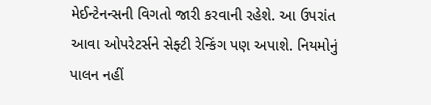મેઈન્ટેનન્સની વિગતો જારી કરવાની રહેશે. આ ઉપરાંત આવા ઓપરેટર્સને સેફ્ટી રેન્કિંગ પણ અપાશે. નિયમોનું પાલન નહીં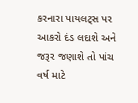કરનારા પાયલટ્સ પર આકરો દંડ લદાશે અને જરૂર જણાશે તો પાંચ વર્ષ માટે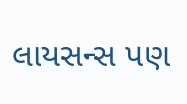લાયસન્સ પણ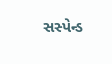સસ્પેન્ડ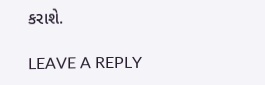કરાશે.

LEAVE A REPLY